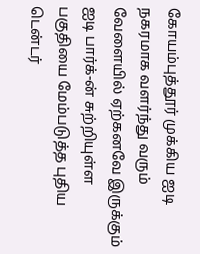கோயம்புத்தூர் முக்கிய ஐடி நகரமாக வளர்ந்து வரும் வேளையில் ஏற்கனவே இருக்கும் ஐடி பார்க்-ன் சுற்றியுள்ள பகுதியை மேம்படுத்த புதிய டென்டர்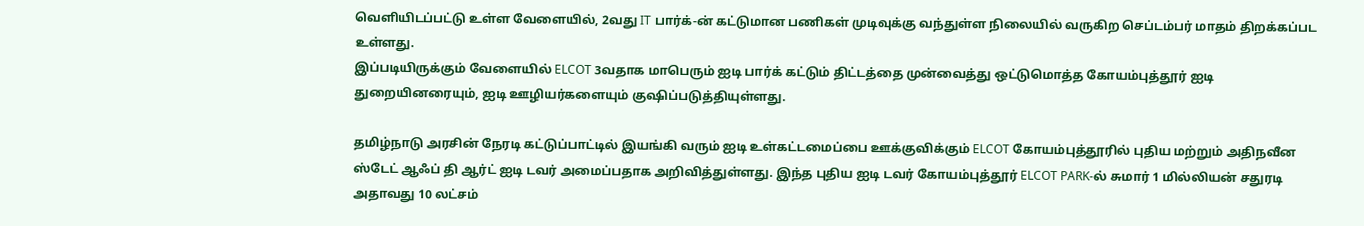வெளியிடப்பட்டு உள்ள வேளையில், 2வது IT பார்க்-ன் கட்டுமான பணிகள் முடிவுக்கு வந்துள்ள நிலையில் வருகிற செப்டம்பர் மாதம் திறக்கப்பட உள்ளது.
இப்படியிருக்கும் வேளையில் ELCOT 3வதாக மாபெரும் ஐடி பார்க் கட்டும் திட்டத்தை முன்வைத்து ஒட்டுமொத்த கோயம்புத்தூர் ஐடி துறையினரையும், ஐடி ஊழியர்களையும் குஷிப்படுத்தியுள்ளது.

தமிழ்நாடு அரசின் நேரடி கட்டுப்பாட்டில் இயங்கி வரும் ஐடி உள்கட்டமைப்பை ஊக்குவிக்கும் ELCOT கோயம்புத்தூரில் புதிய மற்றும் அதிநவீன ஸ்டேட் ஆஃப் தி ஆர்ட் ஐடி டவர் அமைப்பதாக அறிவித்துள்ளது. இந்த புதிய ஐடி டவர் கோயம்புத்தூர் ELCOT PARK-ல் சுமார் 1 மில்லியன் சதுரடி அதாவது 10 லட்சம்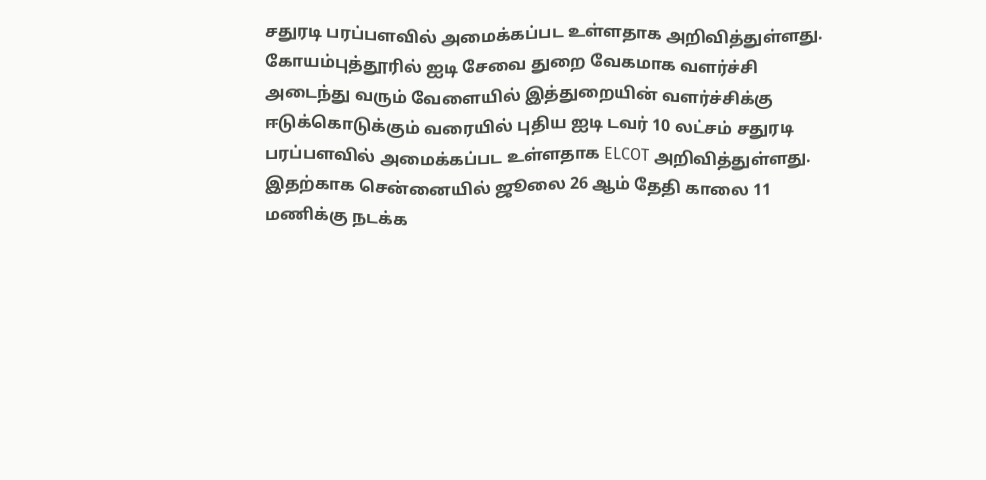சதுரடி பரப்பளவில் அமைக்கப்பட உள்ளதாக அறிவித்துள்ளது.
கோயம்புத்தூரில் ஐடி சேவை துறை வேகமாக வளர்ச்சி அடைந்து வரும் வேளையில் இத்துறையின் வளர்ச்சிக்கு ஈடுக்கொடுக்கும் வரையில் புதிய ஐடி டவர் 10 லட்சம் சதுரடி பரப்பளவில் அமைக்கப்பட உள்ளதாக ELCOT அறிவித்துள்ளது. இதற்காக சென்னையில் ஜூலை 26 ஆம் தேதி காலை 11 மணிக்கு நடக்க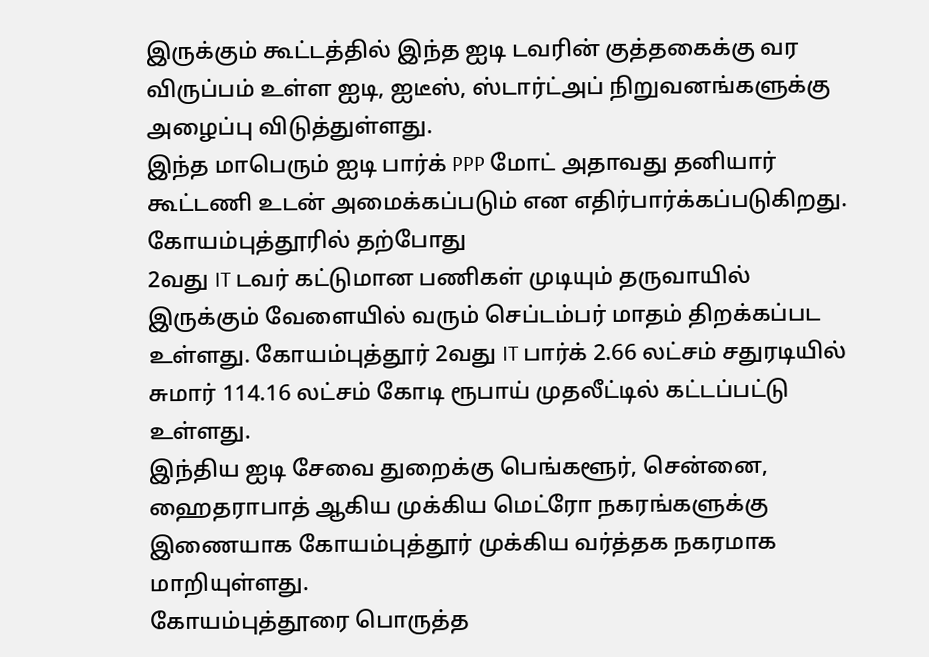இருக்கும் கூட்டத்தில் இந்த ஐடி டவரின் குத்தகைக்கு வர விருப்பம் உள்ள ஐடி, ஐடீஸ், ஸ்டார்ட்அப் நிறுவனங்களுக்கு அழைப்பு விடுத்துள்ளது.
இந்த மாபெரும் ஐடி பார்க் PPP மோட் அதாவது தனியார் கூட்டணி உடன் அமைக்கப்படும் என எதிர்பார்க்கப்படுகிறது. கோயம்புத்தூரில் தற்போது
2வது IT டவர் கட்டுமான பணிகள் முடியும் தருவாயில் இருக்கும் வேளையில் வரும் செப்டம்பர் மாதம் திறக்கப்பட உள்ளது. கோயம்புத்தூர் 2வது IT பார்க் 2.66 லட்சம் சதுரடியில் சுமார் 114.16 லட்சம் கோடி ரூபாய் முதலீட்டில் கட்டப்பட்டு உள்ளது.
இந்திய ஐடி சேவை துறைக்கு பெங்களூர், சென்னை, ஹைதராபாத் ஆகிய முக்கிய மெட்ரோ நகரங்களுக்கு இணையாக கோயம்புத்தூர் முக்கிய வர்த்தக நகரமாக மாறியுள்ளது.
கோயம்புத்தூரை பொருத்த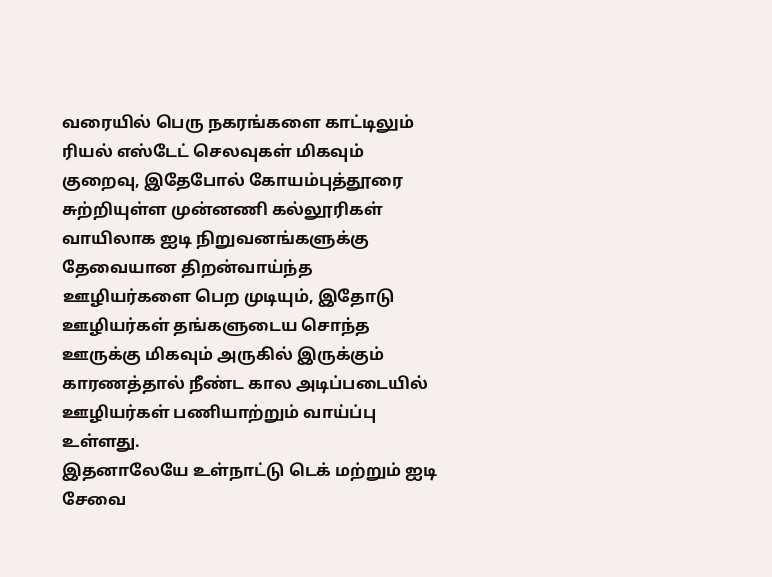வரையில் பெரு நகரங்களை காட்டிலும் ரியல் எஸ்டேட் செலவுகள் மிகவும் குறைவு, இதேபோல் கோயம்புத்தூரை சுற்றியுள்ள முன்னணி கல்லூரிகள் வாயிலாக ஐடி நிறுவனங்களுக்கு தேவையான திறன்வாய்ந்த ஊழியர்களை பெற முடியும், இதோடு ஊழியர்கள் தங்களுடைய சொந்த ஊருக்கு மிகவும் அருகில் இருக்கும் காரணத்தால் நீண்ட கால அடிப்படையில் ஊழியர்கள் பணியாற்றும் வாய்ப்பு உள்ளது.
இதனாலேயே உள்நாட்டு டெக் மற்றும் ஐடி சேவை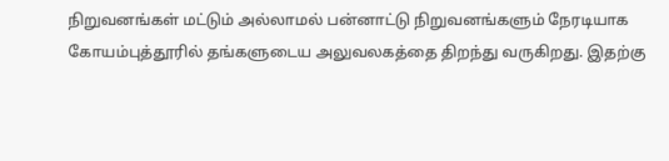நிறுவனங்கள் மட்டும் அல்லாமல் பன்னாட்டு நிறுவனங்களும் நேரடியாக கோயம்புத்தூரில் தங்களுடைய அலுவலகத்தை திறந்து வருகிறது. இதற்கு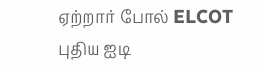ஏற்றார் போல் ELCOT புதிய ஐடி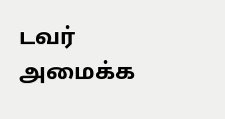டவர் அமைக்க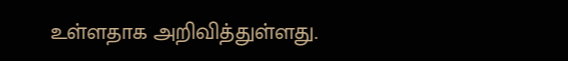உள்ளதாக அறிவித்துள்ளது.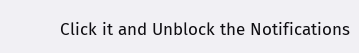Click it and Unblock the Notifications